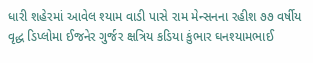ધારી શહેરમાં આવેલ શ્યામ વાડી પાસે રામ મેન્સનના રહીશ ૭૭ વર્ષીય વૃદ્ધ ડિપ્લોમા ઈજનેર ગુર્જર ક્ષત્રિય કડિયા કુંભાર ઘનશ્યામભાઈ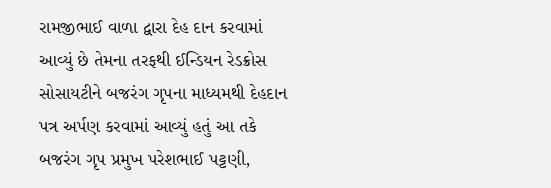રામજીભાઈ વાળા દ્વારા દેહ દાન કરવામાં આવ્યું છે તેમના તરફથી ઈન્ડિયન રેડક્રોસ સોસાયટીને બજરંગ ગૃપના માધ્યમથી દેહદાન પત્ર અર્પણ કરવામાં આવ્યું હતું આ તકે બજરંગ ગૃપ પ્રમુખ પરેશભાઈ પટ્ટણી,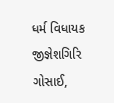ધર્મ વિધાયક જીજ્ઞેશગિરિ ગોસાઈ,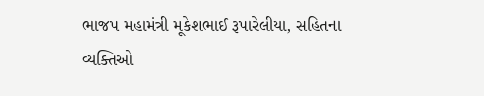ભાજપ મહામંત્રી મૂકેશભાઈ રૂપારેલીયા, સહિતના વ્યક્તિઓ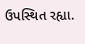ઉપસ્થિત રહ્યા.